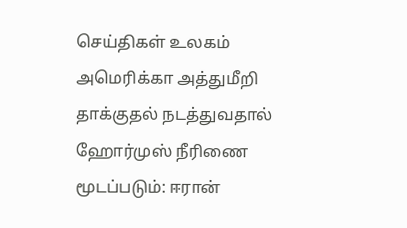செய்திகள் உலகம்
அமெரிக்கா அத்துமீறி தாக்குதல் நடத்துவதால் ஹோர்முஸ் நீரிணை மூடப்படும்: ஈரான்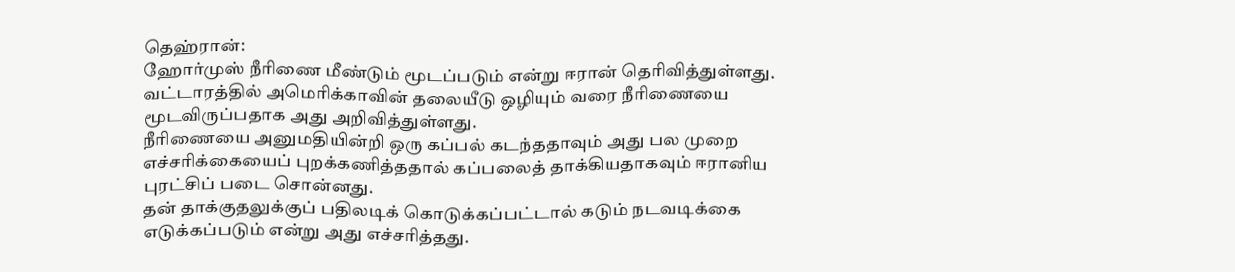தெஹ்ரான்:
ஹோர்முஸ் நீரிணை மீண்டும் மூடப்படும் என்று ஈரான் தெரிவித்துள்ளது.
வட்டாரத்தில் அமெரிக்காவின் தலையீடு ஒழியும் வரை நீரிணையை மூடவிருப்பதாக அது அறிவித்துள்ளது.
நீரிணையை அனுமதியின்றி ஒரு கப்பல் கடந்ததாவும் அது பல முறை எச்சரிக்கையைப் புறக்கணித்ததால் கப்பலைத் தாக்கியதாகவும் ஈரானிய புரட்சிப் படை சொன்னது.
தன் தாக்குதலுக்குப் பதிலடிக் கொடுக்கப்பட்டால் கடும் நடவடிக்கை எடுக்கப்படும் என்று அது எச்சரித்தது.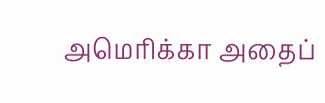அமெரிக்கா அதைப்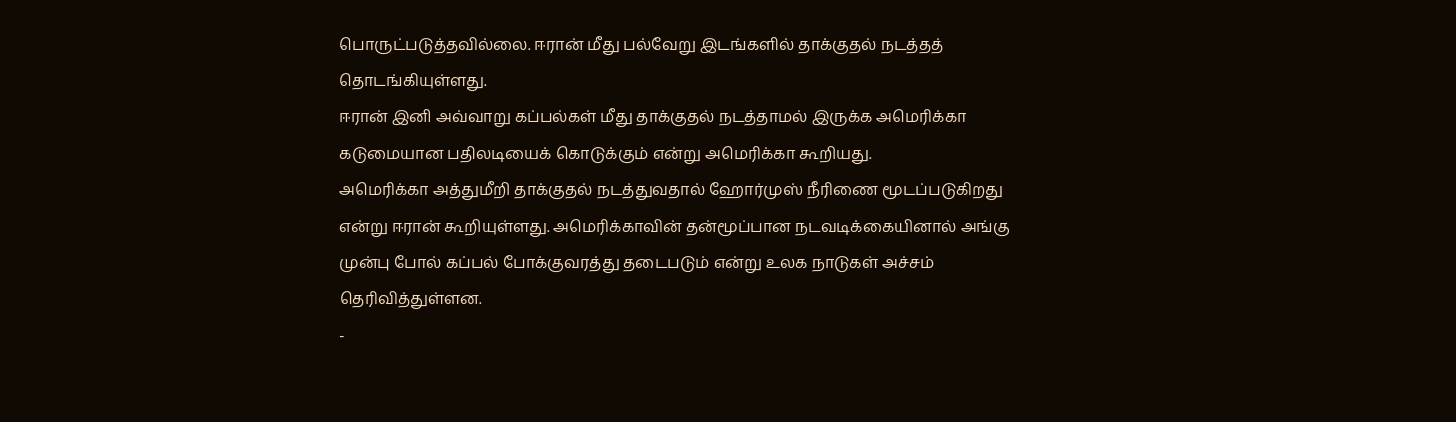பொருட்படுத்தவில்லை. ஈரான் மீது பல்வேறு இடங்களில் தாக்குதல் நடத்தத் தொடங்கியுள்ளது.
ஈரான் இனி அவ்வாறு கப்பல்கள் மீது தாக்குதல் நடத்தாமல் இருக்க அமெரிக்கா கடுமையான பதிலடியைக் கொடுக்கும் என்று அமெரிக்கா கூறியது.
அமெரிக்கா அத்துமீறி தாக்குதல் நடத்துவதால் ஹோர்முஸ் நீரிணை மூடப்படுகிறது என்று ஈரான் கூறியுள்ளது. அமெரிக்காவின் தன்மூப்பான நடவடிக்கையினால் அங்கு முன்பு போல் கப்பல் போக்குவரத்து தடைபடும் என்று உலக நாடுகள் அச்சம் தெரிவித்துள்ளன.
-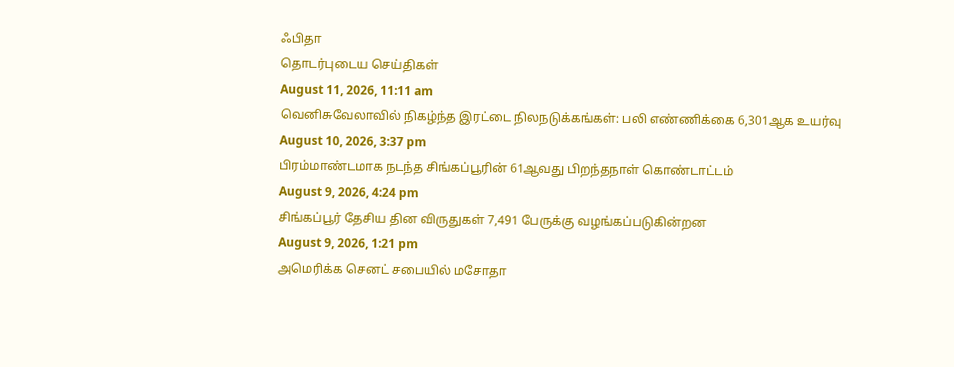ஃபிதா
தொடர்புடைய செய்திகள்
August 11, 2026, 11:11 am
வெனிசுவேலாவில் நிகழ்ந்த இரட்டை நிலநடுக்கங்கள்: பலி எண்ணிக்கை 6,301ஆக உயர்வு
August 10, 2026, 3:37 pm
பிரம்மாண்டமாக நடந்த சிங்கப்பூரின் 61ஆவது பிறந்தநாள் கொண்டாட்டம்
August 9, 2026, 4:24 pm
சிங்கப்பூர் தேசிய தின விருதுகள் 7,491 பேருக்கு வழங்கப்படுகின்றன
August 9, 2026, 1:21 pm
அமெரிக்க செனட் சபையில் மசோதா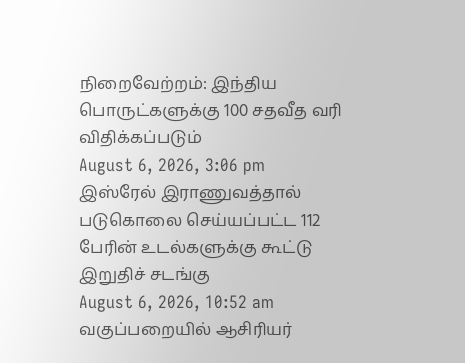நிறைவேற்றம்: இந்திய பொருட்களுக்கு 100 சதவீத வரி விதிக்கப்படும்
August 6, 2026, 3:06 pm
இஸ்ரேல் இராணுவத்தால் படுகொலை செய்யப்பட்ட 112 பேரின் உடல்களுக்கு கூட்டு இறுதிச் சடங்கு
August 6, 2026, 10:52 am
வகுப்பறையில் ஆசிரியர்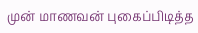முன் மாணவன் புகைப்பிடித்த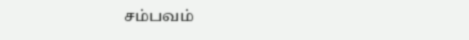சம்பவம்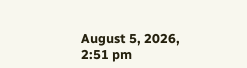August 5, 2026, 2:51 pm